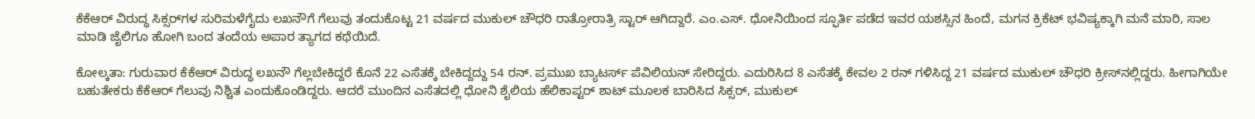ಕೆಕೆಆರ್‌ ವಿರುದ್ಧ ಸಿಕ್ಸರ್‌ಗಳ ಸುರಿಮಳೆಗೈದು ಲಖನೌಗೆ ಗೆಲುವು ತಂದುಕೊಟ್ಟ 21 ವರ್ಷದ ಮುಕುಲ್‌ ಚೌಧರಿ ರಾತ್ರೋರಾತ್ರಿ ಸ್ಟಾರ್ ಆಗಿದ್ದಾರೆ. ಎಂ.ಎಸ್. ಧೋನಿಯಿಂದ ಸ್ಫೂರ್ತಿ ಪಡೆದ ಇವರ ಯಶಸ್ಸಿನ ಹಿಂದೆ, ಮಗನ ಕ್ರಿಕೆಟ್‌ ಭವಿಷ್ಯಕ್ಕಾಗಿ ಮನೆ ಮಾರಿ, ಸಾಲ ಮಾಡಿ ಜೈಲಿಗೂ ಹೋಗಿ ಬಂದ ತಂದೆಯ ಅಪಾರ ತ್ಯಾಗದ ಕಥೆಯಿದೆ.

ಕೋಲ್ಕತಾ: ಗುರುವಾರ ಕೆಕೆಆರ್‌ ವಿರುದ್ಧ ಲಖನೌ ಗೆಲ್ಲಬೇಕಿದ್ದರೆ ಕೊನೆ 22 ಎಸೆತಕ್ಕೆ ಬೇಕಿದ್ದದ್ದು 54 ರನ್‌. ಪ್ರಮುಖ ಬ್ಯಾಟರ್ಸ್‌ ಪೆವಿಲಿಯನ್‌ ಸೇರಿದ್ದರು. ಎದುರಿಸಿದ 8 ಎಸೆತಕ್ಕೆ ಕೇವಲ 2 ರನ್‌ ಗಳಿಸಿದ್ದ 21 ವರ್ಷದ ಮುಕುಲ್‌ ಚೌಧರಿ ಕ್ರೀಸ್‌ನಲ್ಲಿದ್ದರು. ಹೀಗಾಗಿಯೇ ಬಹುತೇಕರು ಕೆಕೆಆರ್‌ ಗೆಲುವು ನಿಶ್ಚಿತ ಎಂದುಕೊಂಡಿದ್ದರು. ಆದರೆ ಮುಂದಿನ ಎಸೆತದಲ್ಲಿ ಧೋನಿ ಶೈಲಿಯ ಹೆಲಿಕಾಪ್ಟರ್‌ ಶಾಟ್‌ ಮೂಲಕ ಬಾರಿಸಿದ ಸಿಕ್ಸರ್‌, ಮುಕುಲ್‌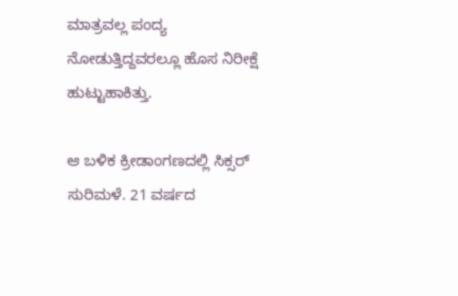ಮಾತ್ರವಲ್ಲ ಪಂದ್ಯ ನೋಡುತ್ತಿದ್ದವರಲ್ಲೂ ಹೊಸ ನಿರೀಕ್ಷೆ ಹುಟ್ಟುಹಾಕಿತ್ತು.

ಆ ಬಳಿಕ ಕ್ರೀಡಾಂಗಣದಲ್ಲಿ ಸಿಕ್ಸರ್‌ ಸುರಿಮಳೆ. 21 ವರ್ಷದ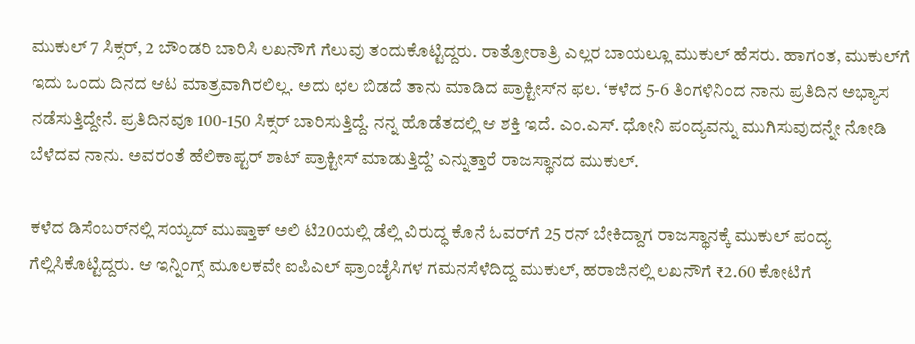ಮುಕುಲ್‌ 7 ಸಿಕ್ಸರ್‌, 2 ಬೌಂಡರಿ ಬಾರಿಸಿ ಲಖನೌಗೆ ಗೆಲುವು ತಂದುಕೊಟ್ಟಿದ್ದರು. ರಾತ್ರೋರಾತ್ರಿ ಎಲ್ಲರ ಬಾಯಲ್ಲೂ ಮುಕುಲ್‌ ಹೆಸರು. ಹಾಗಂತ, ಮುಕುಲ್‌ಗೆ ಇದು ಒಂದು ದಿನದ ಆಟ ಮಾತ್ರವಾಗಿರಲಿಲ್ಲ. ಅದು ಛಲ ಬಿಡದೆ ತಾನು ಮಾಡಿದ ಪ್ರಾಕ್ಟೀಸ್‌ನ ಫಲ. ‘ಕಳೆದ 5-6 ತಿಂಗಳಿನಿಂದ ನಾನು ಪ್ರತಿದಿನ ಅಭ್ಯಾಸ ನಡೆಸುತ್ತಿದ್ದೇನೆ. ಪ್ರತಿದಿನವೂ 100-150 ಸಿಕ್ಸರ್‌ ಬಾರಿಸುತ್ತಿದ್ದೆ. ನನ್ನ ಹೊಡೆತದಲ್ಲಿ ಆ ಶಕ್ತಿ ಇದೆ. ಎಂ.ಎಸ್‌. ಧೋನಿ ಪಂದ್ಯವನ್ನು ಮುಗಿಸುವುದನ್ನೇ ನೋಡಿ ಬೆಳೆದವ ನಾನು. ಅವರಂತೆ ಹೆಲಿಕಾಪ್ಟರ್‌ ಶಾಟ್‌ ಪ್ರಾಕ್ಟೀಸ್‌ ಮಾಡುತ್ತಿದ್ದೆ’ ಎನ್ನುತ್ತಾರೆ ರಾಜಸ್ಥಾನದ ಮುಕುಲ್‌.

ಕಳೆದ ಡಿಸೆಂಬರ್‌ನಲ್ಲಿ ಸಯ್ಯದ್‌ ಮುಷ್ತಾಕ್‌ ಅಲಿ ಟಿ20ಯಲ್ಲಿ ಡೆಲ್ಲಿ ವಿರುದ್ಧ ಕೊನೆ ಓವರ್‌ಗೆ 25 ರನ್‌ ಬೇಕಿದ್ದಾಗ ರಾಜಸ್ಥಾನಕ್ಕೆ ಮುಕುಲ್‌ ಪಂದ್ಯ ಗೆಲ್ಲಿಸಿಕೊಟ್ಟಿದ್ದರು. ಆ ಇನ್ನಿಂಗ್ಸ್‌ ಮೂಲಕವೇ ಐಪಿಎಲ್‌ ಫ್ರಾಂಚೈಸಿಗಳ ಗಮನಸೆಳೆದಿದ್ದ ಮುಕುಲ್‌, ಹರಾಜಿನಲ್ಲಿ ಲಖನೌಗೆ ₹2.60 ಕೋಟಿಗೆ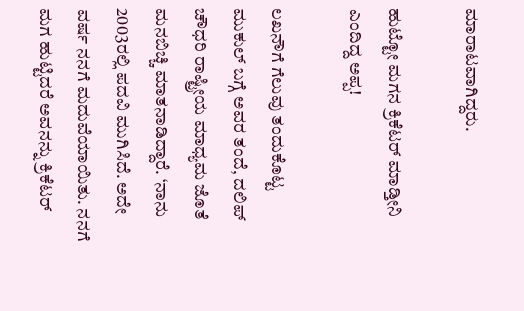ಮಾರಾಟವಾಗಿದ್ದರು.

ಹುಟ್ಟೋ ಮಗನ ಕ್ರಿಕೆಟರ್‌ ಮಾಡ್ತೀನಿ ಎಂದಿದ್ದ ಅಪ್ಪ!

ಲಖನೌಗೆ ಗೆಲುವು ತಂದುಕೊಟ್ಟ ಮುಕುಲ್‌ ಬಗ್ಗೆ ಅವರ ತಂದೆ, ದಲಿಪ್‌ ಚೌಧರಿ ರಾಷ್ಟ್ರೀಯ ಮಾಧ್ಯಮ ಜೊತೆ ಮನಬಿಚ್ಚಿ ಮಾತನಾಡಿದ್ದಾರೆ. ‘ನಾನು 2003ರಲ್ಲಿ ಪದವಿ ಮುಗಿಸಿದೆ. ಅದೇ ವರ್ಷ ನನಗೆ ಮದುವೆಯಾಯಿತು. ನನಗೆ ಮಗ ಹುಟ್ಟಿದರೆ ಅವನನ್ನು ಕ್ರಿಕೆಟರ್‌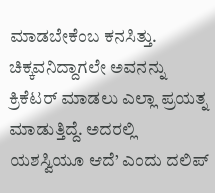ಮಾಡಬೇಕೆಂಬ ಕನಸಿತ್ತು. ಚಿಕ್ಕವನಿದ್ದಾಗಲೇ ಅವನನ್ನು ಕ್ರಿಕೆಟರ್‌ ಮಾಡಲು ಎಲ್ಲಾ ಪ್ರಯತ್ನ ಮಾಡುತ್ತಿದ್ದೆ. ಅದರಲ್ಲಿ ಯಶಸ್ವಿಯೂ ಆದೆ’ ಎಂದು ದಲಿಪ್‌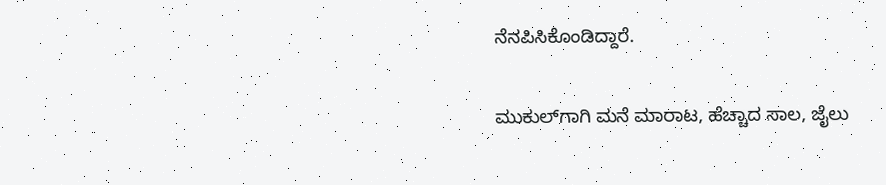ನೆನಪಿಸಿಕೊಂಡಿದ್ದಾರೆ.

ಮುಕುಲ್‌ಗಾಗಿ ಮನೆ ಮಾರಾಟ, ಹೆಚ್ಚಾದ ಸಾಲ, ಜೈಲು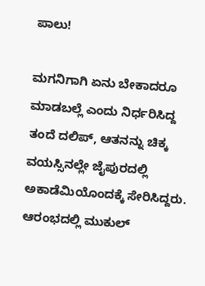ಪಾಲು!

ಮಗನಿಗಾಗಿ ಏನು ಬೇಕಾದರೂ ಮಾಡಬಲ್ಲೆ ಎಂದು ನಿರ್ಧರಿಸಿದ್ದ ತಂದೆ ದಲಿಪ್‌, ಆತನನ್ನು ಚಿಕ್ಕ ವಯಸ್ಸಿನಲ್ಲೇ ಜೈಪುರದಲ್ಲಿ ಅಕಾಡೆಮಿಯೊಂದಕ್ಕೆ ಸೇರಿಸಿದ್ದರು. ಆರಂಭದಲ್ಲಿ ಮುಕುಲ್‌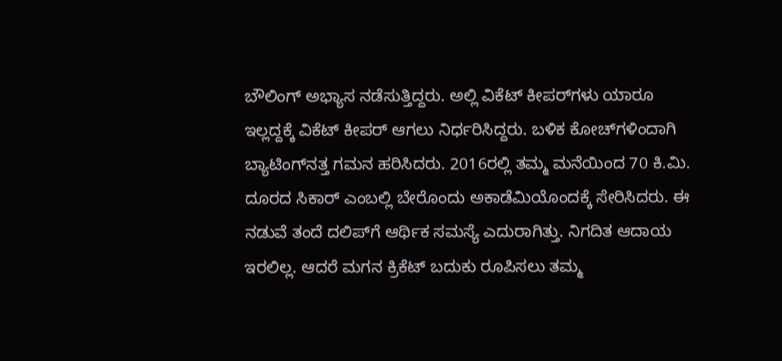ಬೌಲಿಂಗ್‌ ಅಭ್ಯಾಸ ನಡೆಸುತ್ತಿದ್ದರು. ಅಲ್ಲಿ ವಿಕೆಟ್‌ ಕೀಪರ್‌ಗಳು ಯಾರೂ ಇಲ್ಲದ್ದಕ್ಕೆ ವಿಕೆಟ್‌ ಕೀಪರ್‌ ಆಗಲು ನಿರ್ಧರಿಸಿದ್ದರು. ಬಳಿಕ ಕೋಚ್‌ಗಳಿಂದಾಗಿ ಬ್ಯಾಟಿಂಗ್‌ನತ್ತ ಗಮನ ಹರಿಸಿದರು. 2016ರಲ್ಲಿ ತಮ್ಮ ಮನೆಯಿಂದ 70 ಕಿ.ಮಿ. ದೂರದ ಸಿಕಾರ್‌ ಎಂಬಲ್ಲಿ ಬೇರೊಂದು ಅಕಾಡೆಮಿಯೊಂದಕ್ಕೆ ಸೇರಿಸಿದರು. ಈ ನಡುವೆ ತಂದೆ ದಲಿಪ್‌ಗೆ ಆರ್ಥಿಕ ಸಮಸ್ಯೆ ಎದುರಾಗಿತ್ತು. ನಿಗದಿತ ಆದಾಯ ಇರಲಿಲ್ಲ. ಆದರೆ ಮಗನ ಕ್ರಿಕೆಟ್‌ ಬದುಕು ರೂಪಿಸಲು ತಮ್ಮ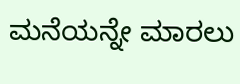ಮನೆಯನ್ನೇ ಮಾರಲು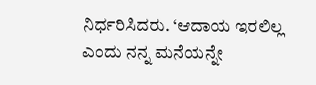ನಿರ್ಧರಿಸಿದರು. ‘ಆದಾಯ ಇರಲಿಲ್ಲ ಎಂದು ನನ್ನ ಮನೆಯನ್ನೇ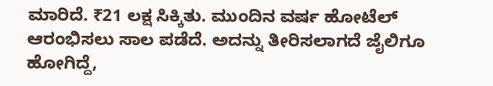ಮಾರಿದೆ. ₹21 ಲಕ್ಷ ಸಿಕ್ಕಿತು. ಮುಂದಿನ ವರ್ಷ ಹೋಟೆಲ್‌ ಆರಂಭಿಸಲು ಸಾಲ ಪಡೆದೆ. ಅದನ್ನು ತೀರಿಸಲಾಗದೆ ಜೈಲಿಗೂ ಹೋಗಿದ್ದೆ,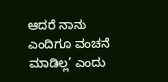ಆದರೆ ನಾನು ಎಂದಿಗೂ ವಂಚನೆ ಮಾಡಿಲ್ಲ’ ಎಂದು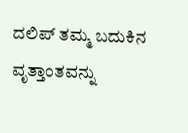ದಲಿಪ್‌ ತಮ್ಮ ಬದುಕಿನ ವೃತ್ತಾಂತವನ್ನು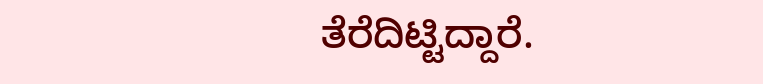ತೆರೆದಿಟ್ಟಿದ್ದಾರೆ.